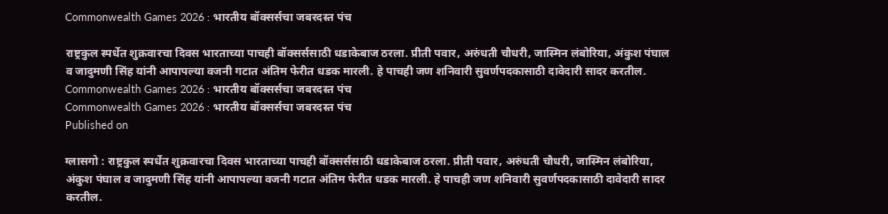Commonwealth Games 2026 : भारतीय बॉक्सर्सचा जबरदस्त पंच

राष्ट्रकुल स्पर्धेत शुक्रवारचा दिवस भारताच्या पाचही बॉक्सर्ससाठी धडाकेबाज ठरला. प्रीती पवार, अरुंधती चौधरी, जास्मिन लंबोरिया, अंकुश पंघाल व जादुमणी सिंह यांनी आपापल्या वजनी गटात अंतिम फेरीत धडक मारली. हे पाचही जण शनिवारी सुवर्णपदकासाठी दावेदारी सादर करतील.
Commonwealth Games 2026 : भारतीय बॉक्सर्सचा जबरदस्त पंच
Commonwealth Games 2026 : भारतीय बॉक्सर्सचा जबरदस्त पंच
Published on

ग्लासगो : राष्ट्रकुल स्पर्धेत शुक्रवारचा दिवस भारताच्या पाचही बॉक्सर्ससाठी धडाकेबाज ठरला. प्रीती पवार, अरुंधती चौधरी, जास्मिन लंबोरिया, अंकुश पंघाल व जादुमणी सिंह यांनी आपापल्या वजनी गटात अंतिम फेरीत धडक मारली. हे पाचही जण शनिवारी सुवर्णपदकासाठी दावेदारी सादर करतील.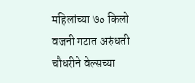महिलांच्या ७० किलो वजनी गटात अरुंधती चौधरीने वेल्सच्या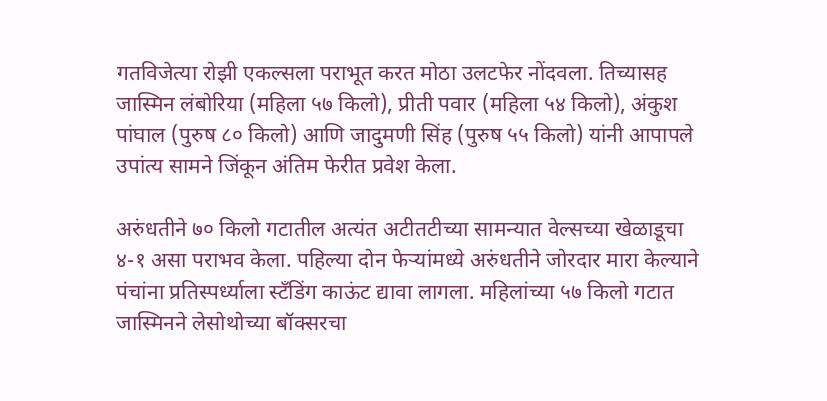गतविजेत्या रोझी एकल्सला पराभूत करत मोठा उलटफेर नोंदवला. तिच्यासह जास्मिन लंबोरिया (महिला ५७ किलो), प्रीती पवार (महिला ५४ किलो), अंकुश पांघाल (पुरुष ८० किलो) आणि जादुमणी सिंह (पुरुष ५५ किलो) यांनी आपापले उपांत्य सामने जिंकून अंतिम फेरीत प्रवेश केला.

अरुंधतीने ७० किलो गटातील अत्यंत अटीतटीच्या सामन्यात वेल्सच्या खेळाडूचा ४-१ असा पराभव केला. पहिल्या दोन फेऱ्यांमध्ये अरुंधतीने जोरदार मारा केल्याने पंचांना प्रतिस्पर्ध्याला स्टँडिंग काऊंट द्यावा लागला. महिलांच्या ५७ किलो गटात जास्मिनने लेसोथोच्या बॉक्सरचा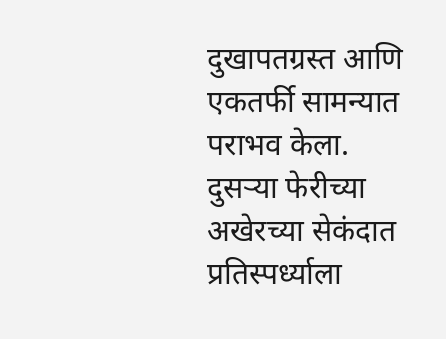दुखापतग्रस्त आणि एकतर्फी सामन्यात पराभव केला. दुसऱ्या फेरीच्या अखेरच्या सेकंदात प्रतिस्पर्ध्याला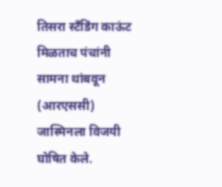तिसरा स्टँडिंग काऊंट मिळताच पंचांनी सामना थांबवून (आरएससी) जास्मिनला विजयी घोषित केले.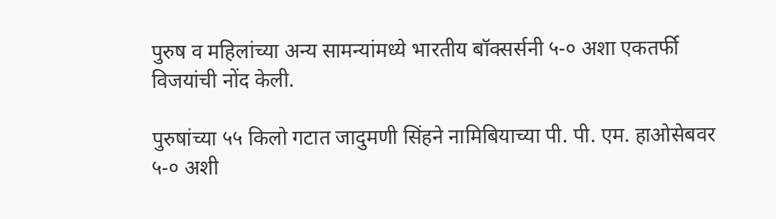पुरुष व महिलांच्या अन्य सामन्यांमध्ये भारतीय बॉक्सर्सनी ५-० अशा एकतर्फी विजयांची नोंद केली.

पुरुषांच्या ५५ किलो गटात जादुमणी सिंहने नामिबियाच्या पी. पी. एम. हाओसेबवर ५-० अशी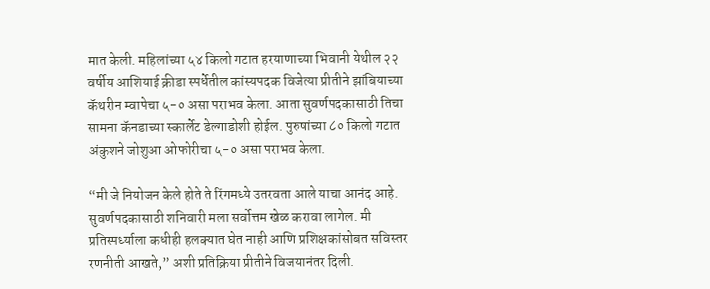मात केली. महिलांच्या ५४ किलो गटात हरयाणाच्या भिवानी येथील २२ वर्षीय आशियाई क्रीडा स्पर्धेतील कांस्यपदक विजेत्या प्रीतीने झांबियाच्या कॅथरीन म्वापेचा ५-० असा पराभव केला. आता सुवर्णपदकासाठी तिचा सामना कॅनडाच्या स्कार्लेट डेल्गाडोशी होईल. पुरुषांच्या ८० किलो गटात अंकुशने जोशुआ ओफोरीचा ५-० असा पराभव केला.

“मी जे नियोजन केले होते ते रिंगमध्ये उतरवता आले याचा आनंद आहे. सुवर्णपदकासाठी शनिवारी मला सर्वोत्तम खेळ करावा लागेल. मी प्रतिस्पर्ध्याला कधीही हलक्यात घेत नाही आणि प्रशिक्षकांसोबत सविस्तर रणनीती आखते,” अशी प्रतिक्रिया प्रीतीने विजयानंतर दिली.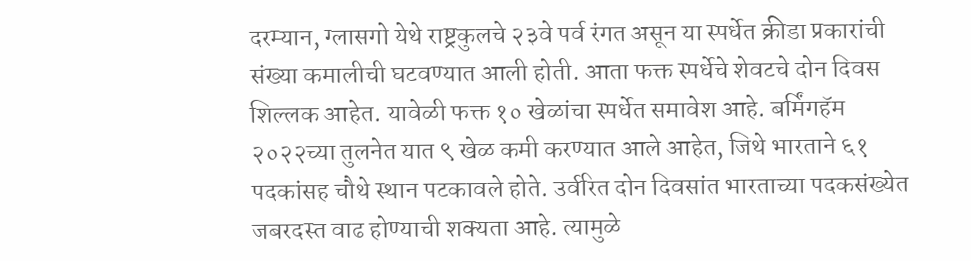दरम्यान, ग्लासगो येथे राष्ट्रकुलचे २३वे पर्व रंगत असून या स्पर्धेत क्रीडा प्रकारांची संख्या कमालीची घटवण्यात आली होती. आता फक्त स्पर्धेचे शेवटचे दोन दिवस शिल्लक आहेत. यावेळी फक्त १० खेळांचा स्पर्धेत समावेश आहे. बर्मिंगहॅम २०२२च्या तुलनेत यात ९ खेळ कमी करण्यात आले आहेत, जिथे भारताने ६१ पदकांसह चौथे स्थान पटकावले होते. उर्वरित दोन दिवसांत भारताच्या पदकसंख्येत जबरदस्त वाढ होण्याची शक्यता आहे. त्यामुळे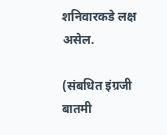शनिवारकडे लक्ष असेल.

(संबधित इंग्रजी बातमी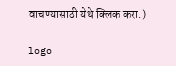वाचण्यासाठी येथे क्लिक करा.)

logo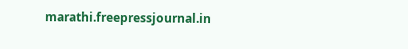marathi.freepressjournal.in